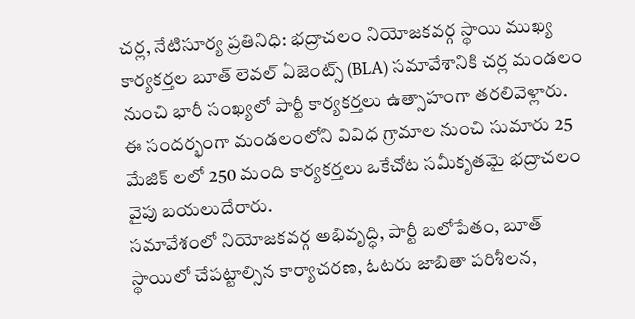చర్ల, నేటిసూర్య ప్రతినిధి: భద్రాచలం నియోజకవర్గ స్థాయి ముఖ్య కార్యకర్తల బూత్ లెవల్ ఏజెంట్స్ (BLA) సమావేశానికి చర్ల మండలం నుంచి భారీ సంఖ్యలో పార్టీ కార్యకర్తలు ఉత్సాహంగా తరలివెళ్లారు. ఈ సందర్భంగా మండలంలోని వివిధ గ్రామాల నుంచి సుమారు 25 మేజిక్ లలో 250 మంది కార్యకర్తలు ఒకేచోట సమీకృతమై భద్రాచలం వైపు బయలుదేరారు.
సమావేశంలో నియోజకవర్గ అభివృద్ధి, పార్టీ బలోపేతం, బూత్ స్థాయిలో చేపట్టాల్సిన కార్యాచరణ, ఓటరు జాబితా పరిశీలన,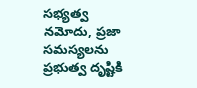సభ్యత్వ నమోదు, ప్రజా సమస్యలను ప్రభుత్వ దృష్టికి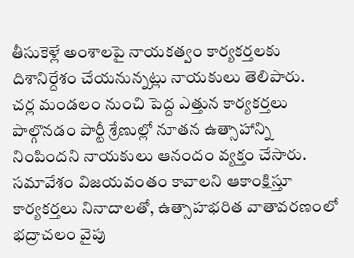తీసుకెళ్లే అంశాలపై నాయకత్వం కార్యకర్తలకు దిశానిర్దేశం చేయనున్నట్లు నాయకులు తెలిపారు.
చర్ల మండలం నుంచి పెద్ద ఎత్తున కార్యకర్తలు పాల్గొనడం పార్టీ శ్రేణుల్లో నూతన ఉత్సాహాన్ని నింపిందని నాయకులు ఆనందం వ్యక్తం చేసారు. సమావేశం విజయవంతం కావాలని ఆకాంక్షిస్తూ కార్యకర్తలు నినాదాలతో, ఉత్సాహభరిత వాతావరణంలో భద్రాచలం వైపు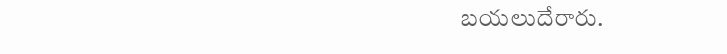బయలుదేరారు.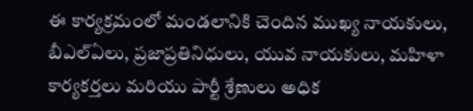ఈ కార్యక్రమంలో మండలానికి చెందిన ముఖ్య నాయకులు, బీఎల్ఏలు, ప్రజాప్రతినిధులు, యువ నాయకులు, మహిళా కార్యకర్తలు మరియు పార్టీ శ్రేణులు అధిక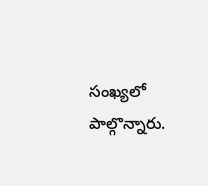సంఖ్యలో పాల్గొన్నారు.